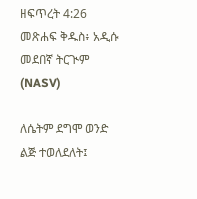ዘፍጥረት 4:26 መጽሐፍ ቅዱስ፥ አዲሱ መደበኛ ትርጒም (NASV)

ለሴትም ደግሞ ወንድ ልጅ ተወለደለት፤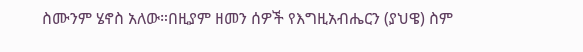ስሙንም ሄኖስ አለው።በዚያም ዘመን ሰዎች የእግዚአብሔርን (ያህዌ) ስም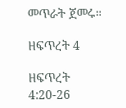መጥራት ጀመሩ።

ዘፍጥረት 4

ዘፍጥረት 4:20-26